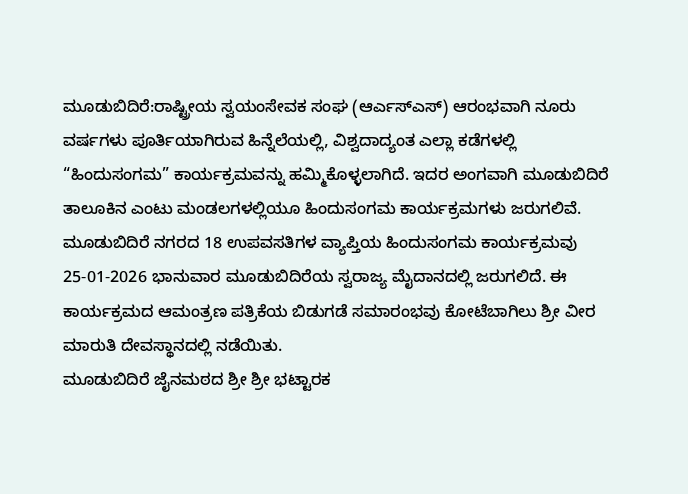ಮೂಡುಬಿದಿರೆ:ರಾಷ್ಟ್ರೀಯ ಸ್ವಯಂಸೇವಕ ಸಂಘ (ಆರ್ಎಸ್ಎಸ್) ಆರಂಭವಾಗಿ ನೂರು ವರ್ಷಗಳು ಪೂರ್ತಿಯಾಗಿರುವ ಹಿನ್ನೆಲೆಯಲ್ಲಿ, ವಿಶ್ವದಾದ್ಯಂತ ಎಲ್ಲಾ ಕಡೆಗಳಲ್ಲಿ “ಹಿಂದುಸಂಗಮ” ಕಾರ್ಯಕ್ರಮವನ್ನು ಹಮ್ಮಿಕೊಳ್ಳಲಾಗಿದೆ. ಇದರ ಅಂಗವಾಗಿ ಮೂಡುಬಿದಿರೆ ತಾಲೂಕಿನ ಎಂಟು ಮಂಡಲಗಳಲ್ಲಿಯೂ ಹಿಂದುಸಂಗಮ ಕಾರ್ಯಕ್ರಮಗಳು ಜರುಗಲಿವೆ.
ಮೂಡುಬಿದಿರೆ ನಗರದ 18 ಉಪವಸತಿಗಳ ವ್ಯಾಪ್ತಿಯ ಹಿಂದುಸಂಗಮ ಕಾರ್ಯಕ್ರಮವು 25-01-2026 ಭಾನುವಾರ ಮೂಡುಬಿದಿರೆಯ ಸ್ವರಾಜ್ಯ ಮೈದಾನದಲ್ಲಿ ಜರುಗಲಿದೆ. ಈ ಕಾರ್ಯಕ್ರಮದ ಆಮಂತ್ರಣ ಪತ್ರಿಕೆಯ ಬಿಡುಗಡೆ ಸಮಾರಂಭವು ಕೋಟೆಬಾಗಿಲು ಶ್ರೀ ವೀರ ಮಾರುತಿ ದೇವಸ್ಥಾನದಲ್ಲಿ ನಡೆಯಿತು.
ಮೂಡುಬಿದಿರೆ ಜೈನಮಠದ ಶ್ರೀ ಶ್ರೀ ಭಟ್ಟಾರಕ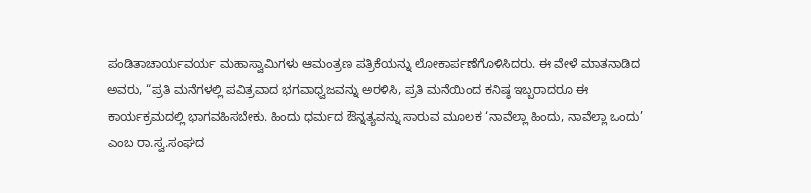ಪಂಡಿತಾಚಾರ್ಯವರ್ಯ ಮಹಾಸ್ವಾಮಿಗಳು ಆಮಂತ್ರಣ ಪತ್ರಿಕೆಯನ್ನು ಲೋಕಾರ್ಪಣೆಗೊಳಿಸಿದರು. ಈ ವೇಳೆ ಮಾತನಾಡಿದ ಅವರು, “ಪ್ರತಿ ಮನೆಗಳಲ್ಲಿ ಪವಿತ್ರವಾದ ಭಗವಾಧ್ವಜವನ್ನು ಅರಳಿಸಿ, ಪ್ರತಿ ಮನೆಯಿಂದ ಕನಿಷ್ಠ ಇಬ್ಬರಾದರೂ ಈ ಕಾರ್ಯಕ್ರಮದಲ್ಲಿ ಭಾಗವಹಿಸಬೇಕು. ಹಿಂದು ಧರ್ಮದ ಔನ್ನತ್ಯವನ್ನು ಸಾರುವ ಮೂಲಕ ‘ನಾವೆಲ್ಲಾ ಹಿಂದು, ನಾವೆಲ್ಲಾ ಒಂದು’ ಎಂಬ ರಾ.ಸ್ವ.ಸಂಘದ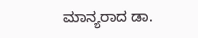ಮಾನ್ಯರಾದ ಡಾ.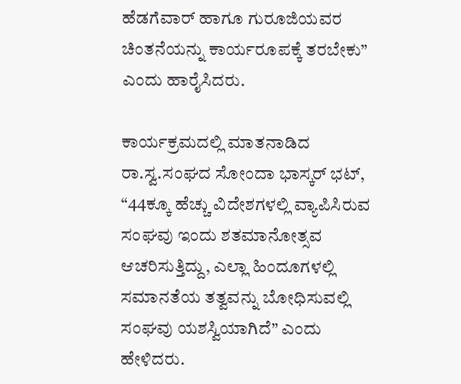ಹೆಡಗೆವಾರ್ ಹಾಗೂ ಗುರೂಜಿಯವರ ಚಿಂತನೆಯನ್ನು ಕಾರ್ಯರೂಪಕ್ಕೆ ತರಬೇಕು” ಎಂದು ಹಾರೈಸಿದರು.

ಕಾರ್ಯಕ್ರಮದಲ್ಲಿ ಮಾತನಾಡಿದ ರಾ.ಸ್ವ.ಸಂಘದ ಸೋಂದಾ ಭಾಸ್ಕರ್ ಭಟ್, “44ಕ್ಕೂ ಹೆಚ್ಚು ವಿದೇಶಗಳಲ್ಲಿ ವ್ಯಾಪಿಸಿರುವ ಸಂಘವು ಇಂದು ಶತಮಾನೋತ್ಸವ ಆಚರಿಸುತ್ತಿದ್ದು, ಎಲ್ಲಾ ಹಿಂದೂಗಳಲ್ಲಿ ಸಮಾನತೆಯ ತತ್ವವನ್ನು ಬೋಧಿಸುವಲ್ಲಿ ಸಂಘವು ಯಶಸ್ವಿಯಾಗಿದೆ” ಎಂದು ಹೇಳಿದರು.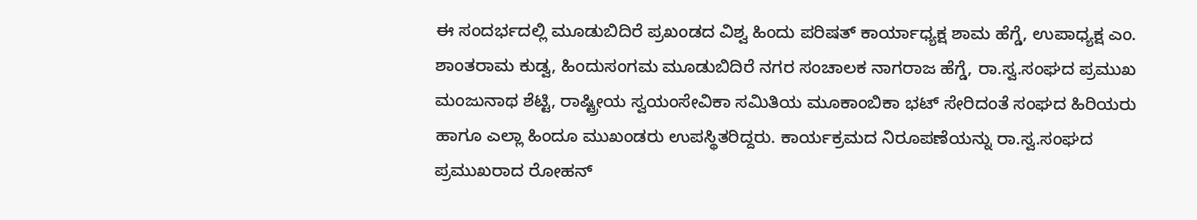ಈ ಸಂದರ್ಭದಲ್ಲಿ ಮೂಡುಬಿದಿರೆ ಪ್ರಖಂಡದ ವಿಶ್ವ ಹಿಂದು ಪರಿಷತ್ ಕಾರ್ಯಾಧ್ಯಕ್ಷ ಶಾಮ ಹೆಗ್ಡೆ, ಉಪಾಧ್ಯಕ್ಷ ಎಂ. ಶಾಂತರಾಮ ಕುಡ್ವ, ಹಿಂದುಸಂಗಮ ಮೂಡುಬಿದಿರೆ ನಗರ ಸಂಚಾಲಕ ನಾಗರಾಜ ಹೆಗ್ಡೆ, ರಾ.ಸ್ವ.ಸಂಘದ ಪ್ರಮುಖ ಮಂಜುನಾಥ ಶೆಟ್ಟಿ, ರಾಷ್ಟ್ರೀಯ ಸ್ವಯಂಸೇವಿಕಾ ಸಮಿತಿಯ ಮೂಕಾಂಬಿಕಾ ಭಟ್ ಸೇರಿದಂತೆ ಸಂಘದ ಹಿರಿಯರು ಹಾಗೂ ಎಲ್ಲಾ ಹಿಂದೂ ಮುಖಂಡರು ಉಪಸ್ಥಿತರಿದ್ದರು. ಕಾರ್ಯಕ್ರಮದ ನಿರೂಪಣೆಯನ್ನು ರಾ.ಸ್ವ.ಸಂಘದ ಪ್ರಮುಖರಾದ ರೋಹನ್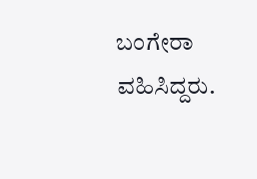ಬಂಗೇರಾ ವಹಿಸಿದ್ದರು.